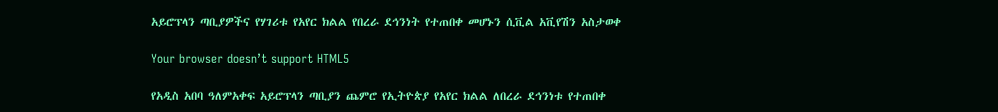አይሮፕላን ጣቢያዎችና የሃገሪቱ የአየር ክልል የበረራ ደኅንነት የተጠበቀ መሆኑን ሲቪል አቪየሽን አስታወቀ

Your browser doesn’t support HTML5

የአዲስ አበባ ዓለምአቀፍ አይሮፕላን ጣቢያን ጨምሮ የኢትዮጵያ የአየር ክልል ለበረራ ደኅንነቱ የተጠበቀ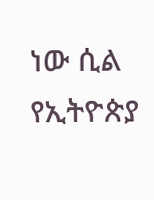ነው ሲል የኢትዮጵያ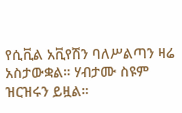የሲቪል አቪየሽን ባለሥልጣን ዛሬ አስታውቋል። ሃብታሙ ስዩም ዝርዝሩን ይዟል።